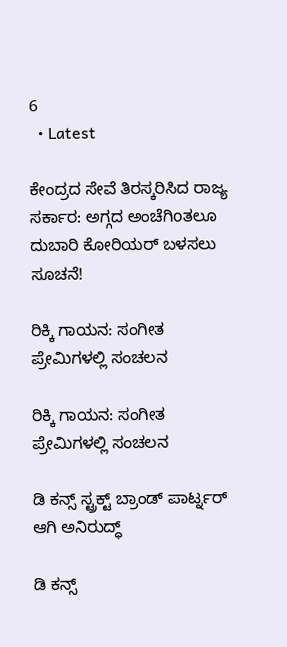6
  • Latest

ಕೇಂದ್ರದ ಸೇವೆ ತಿರಸ್ಕರಿಸಿದ ರಾಜ್ಯ ಸರ್ಕಾರ: ಅಗ್ಗದ ಅಂಚೆಗಿoತಲೂ ದುಬಾರಿ ಕೋರಿಯರ್ ಬಳಸಲು ಸೂಚನೆ!

ರಿಕ್ಕಿ ಗಾಯನ: ಸಂಗೀತ ಪ್ರೇಮಿಗಳಲ್ಲಿ ಸಂಚಲನ

ರಿಕ್ಕಿ ಗಾಯನ: ಸಂಗೀತ ಪ್ರೇಮಿಗಳಲ್ಲಿ ಸಂಚಲನ

ಡಿ ಕನ್ಸ್ ಸ್ಟ್ರಕ್ಟ್ ಬ್ರಾಂಡ್ ಪಾರ್ಟ್ನರ್ ಆಗಿ ಅನಿರುದ್ಧ್

ಡಿ ಕನ್ಸ್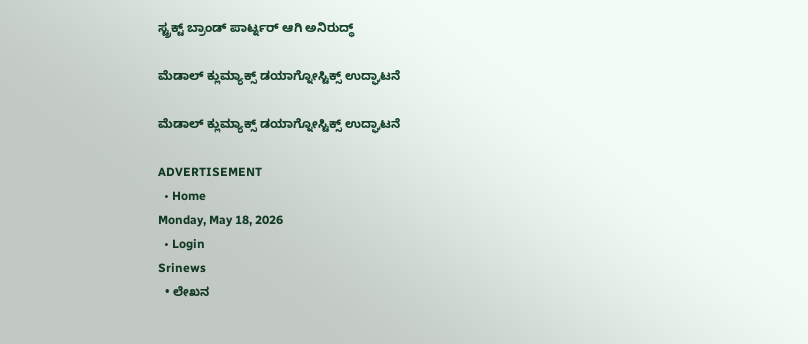ಸ್ಟ್ರಕ್ಟ್ ಬ್ರಾಂಡ್ ಪಾರ್ಟ್ನರ್ ಆಗಿ ಅನಿರುದ್ಧ್

ಮೆಡಾಲ್ ಕ್ಲುಮ್ಯಾಕ್ಸ್ ಡಯಾಗ್ನೋಸ್ಟಿಕ್ಸ್‌ ಉದ್ಘಾಟನೆ

ಮೆಡಾಲ್ ಕ್ಲುಮ್ಯಾಕ್ಸ್ ಡಯಾಗ್ನೋಸ್ಟಿಕ್ಸ್‌ ಉದ್ಘಾಟನೆ

ADVERTISEMENT
  • Home
Monday, May 18, 2026
  • Login
Srinews
  • ಲೇಖನ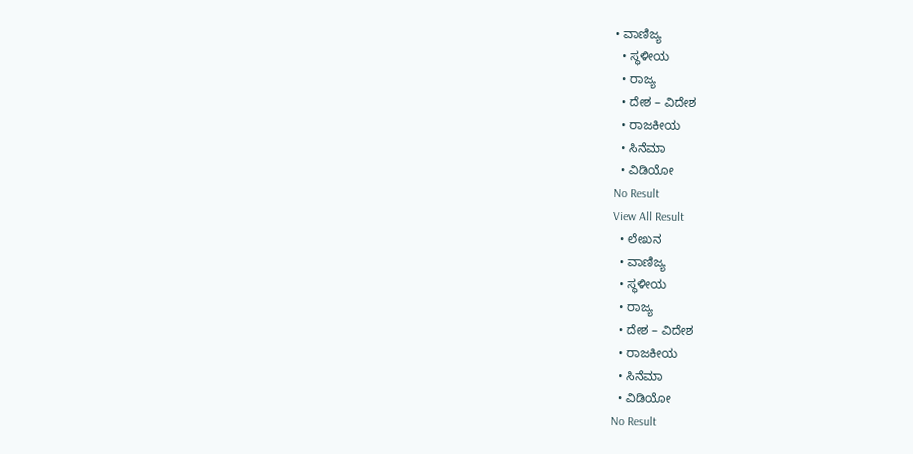• ವಾಣಿಜ್ಯ
  • ಸ್ಥಳೀಯ
  • ರಾಜ್ಯ
  • ದೇಶ – ವಿದೇಶ
  • ರಾಜಕೀಯ
  • ಸಿನೆಮಾ
  • ವಿಡಿಯೋ
No Result
View All Result
  • ಲೇಖನ
  • ವಾಣಿಜ್ಯ
  • ಸ್ಥಳೀಯ
  • ರಾಜ್ಯ
  • ದೇಶ – ವಿದೇಶ
  • ರಾಜಕೀಯ
  • ಸಿನೆಮಾ
  • ವಿಡಿಯೋ
No Result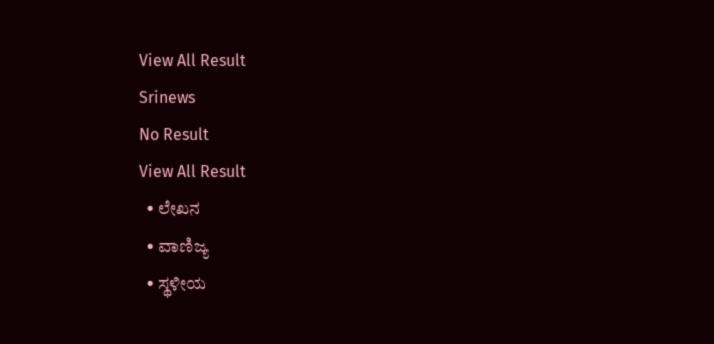View All Result
Srinews
No Result
View All Result
  • ಲೇಖನ
  • ವಾಣಿಜ್ಯ
  • ಸ್ಥಳೀಯ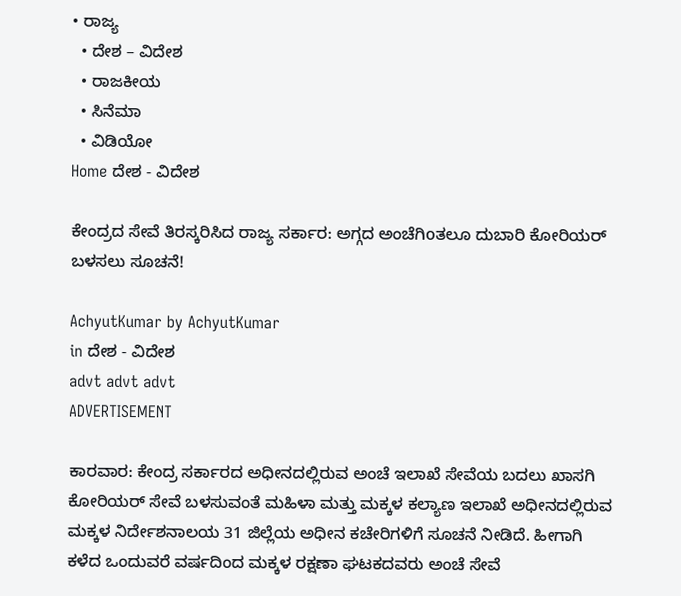• ರಾಜ್ಯ
  • ದೇಶ – ವಿದೇಶ
  • ರಾಜಕೀಯ
  • ಸಿನೆಮಾ
  • ವಿಡಿಯೋ
Home ದೇಶ - ವಿದೇಶ

ಕೇಂದ್ರದ ಸೇವೆ ತಿರಸ್ಕರಿಸಿದ ರಾಜ್ಯ ಸರ್ಕಾರ: ಅಗ್ಗದ ಅಂಚೆಗಿoತಲೂ ದುಬಾರಿ ಕೋರಿಯರ್ ಬಳಸಲು ಸೂಚನೆ!

AchyutKumar by AchyutKumar
in ದೇಶ - ವಿದೇಶ
advt advt advt
ADVERTISEMENT

ಕಾರವಾರ: ಕೇಂದ್ರ ಸರ್ಕಾರದ ಅಧೀನದಲ್ಲಿರುವ ಅಂಚೆ ಇಲಾಖೆ ಸೇವೆಯ ಬದಲು ಖಾಸಗಿ ಕೋರಿಯರ್ ಸೇವೆ ಬಳಸುವಂತೆ ಮಹಿಳಾ ಮತ್ತು ಮಕ್ಕಳ ಕಲ್ಯಾಣ ಇಲಾಖೆ ಅಧೀನದಲ್ಲಿರುವ ಮಕ್ಕಳ ನಿರ್ದೇಶನಾಲಯ 31 ಜಿಲ್ಲೆಯ ಅಧೀನ ಕಚೇರಿಗಳಿಗೆ ಸೂಚನೆ ನೀಡಿದೆ. ಹೀಗಾಗಿ ಕಳೆದ ಒಂದುವರೆ ವರ್ಷದಿಂದ ಮಕ್ಕಳ ರಕ್ಷಣಾ ಘಟಕದವರು ಅಂಚೆ ಸೇವೆ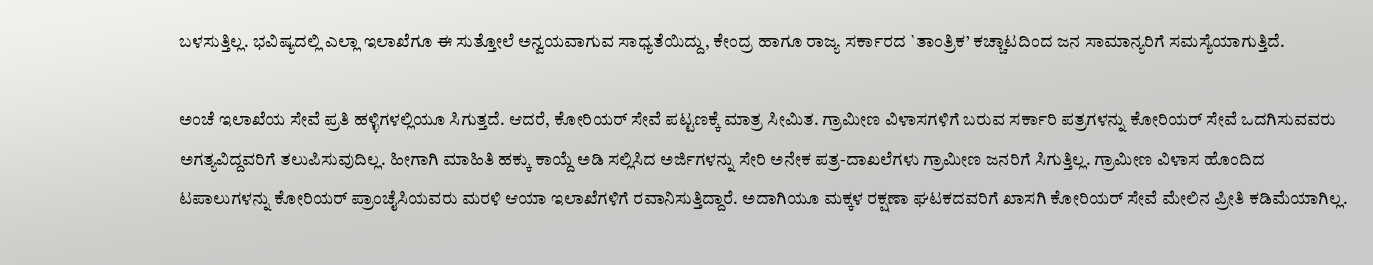ಬಳಸುತ್ತಿಲ್ಲ. ಭವಿಷ್ಯದಲ್ಲಿ ಎಲ್ಲಾ ಇಲಾಖೆಗೂ ಈ ಸುತ್ತೋಲೆ ಅನ್ವಯವಾಗುವ ಸಾಧ್ಯತೆಯಿದ್ದು, ಕೇಂದ್ರ ಹಾಗೂ ರಾಜ್ಯ ಸರ್ಕಾರದ `ತಾಂತ್ರಿಕ’ ಕಚ್ಚಾಟದಿಂದ ಜನ ಸಾಮಾನ್ಯರಿಗೆ ಸಮಸ್ಯೆಯಾಗುತ್ತಿದೆ.

ಅಂಚೆ ಇಲಾಖೆಯ ಸೇವೆ ಪ್ರತಿ ಹಳ್ಳಿಗಳಲ್ಲಿಯೂ ಸಿಗುತ್ತದೆ. ಆದರೆ, ಕೋರಿಯರ್ ಸೇವೆ ಪಟ್ಟಣಕ್ಕೆ ಮಾತ್ರ ಸೀಮಿತ. ಗ್ರಾಮೀಣ ವಿಳಾಸಗಳಿಗೆ ಬರುವ ಸರ್ಕಾರಿ ಪತ್ರಗಳನ್ನು ಕೋರಿಯರ್ ಸೇವೆ ಒದಗಿಸುವವರು ಅಗತ್ಯವಿದ್ದವರಿಗೆ ತಲುಪಿಸುವುದಿಲ್ಲ. ಹೀಗಾಗಿ ಮಾಹಿತಿ ಹಕ್ಕು ಕಾಯ್ದೆ ಅಡಿ ಸಲ್ಲಿಸಿದ ಅರ್ಜಿಗಳನ್ನು ಸೇರಿ ಅನೇಕ ಪತ್ರ-ದಾಖಲೆಗಳು ಗ್ರಾಮೀಣ ಜನರಿಗೆ ಸಿಗುತ್ತಿಲ್ಲ. ಗ್ರಾಮೀಣ ವಿಳಾಸ ಹೊಂದಿದ ಟಪಾಲುಗಳನ್ನು ಕೋರಿಯರ್ ಪ್ರಾಂಚೈಸಿಯವರು ಮರಳಿ ಆಯಾ ಇಲಾಖೆಗಳಿಗೆ ರವಾನಿಸುತ್ತಿದ್ದಾರೆ. ಅದಾಗಿಯೂ ಮಕ್ಕಳ ರಕ್ಷಣಾ ಘಟಕದವರಿಗೆ ಖಾಸಗಿ ಕೋರಿಯರ್ ಸೇವೆ ಮೇಲಿನ ಪ್ರೀತಿ ಕಡಿಮೆಯಾಗಿಲ್ಲ.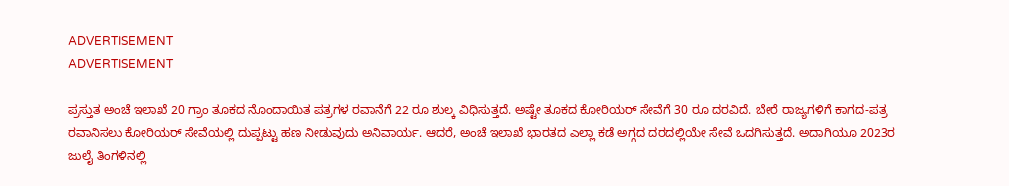ADVERTISEMENT
ADVERTISEMENT

ಪ್ರಸ್ತುತ ಅಂಚೆ ಇಲಾಖೆ 20 ಗ್ರಾಂ ತೂಕದ ನೊಂದಾಯಿತ ಪತ್ರಗಳ ರವಾನೆಗೆ 22 ರೂ ಶುಲ್ಕ ವಿಧಿಸುತ್ತದೆ. ಅಷ್ಟೇ ತೂಕದ ಕೋರಿಯರ್ ಸೇವೆಗೆ 30 ರೂ ದರವಿದೆ. ಬೇರೆ ರಾಜ್ಯಗಳಿಗೆ ಕಾಗದ-ಪತ್ರ ರವಾನಿಸಲು ಕೋರಿಯರ್ ಸೇವೆಯಲ್ಲಿ ದುಪ್ಪಟ್ಟು ಹಣ ನೀಡುವುದು ಅನಿವಾರ್ಯ. ಆದರೆ, ಅಂಚೆ ಇಲಾಖೆ ಭಾರತದ ಎಲ್ಲಾ ಕಡೆ ಅಗ್ಗದ ದರದಲ್ಲಿಯೇ ಸೇವೆ ಒದಗಿಸುತ್ತದೆ. ಅದಾಗಿಯೂ 2023ರ ಜುಲೈ ತಿಂಗಳಿನಲ್ಲಿ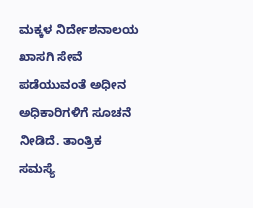ಮಕ್ಕಳ ನಿರ್ದೇಶನಾಲಯ ಖಾಸಗಿ ಸೇವೆ ಪಡೆಯುವಂತೆ ಅಧೀನ ಅಧಿಕಾರಿಗಳಿಗೆ ಸೂಚನೆ ನೀಡಿದೆ. ತಾಂತ್ರಿಕ ಸಮಸ್ಯೆ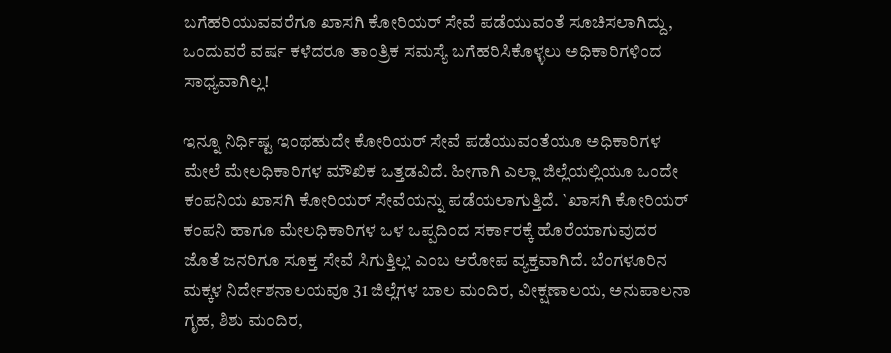ಬಗೆಹರಿಯುವವರೆಗೂ ಖಾಸಗಿ ಕೋರಿಯರ್ ಸೇವೆ ಪಡೆಯುವಂತೆ ಸೂಚಿಸಲಾಗಿದ್ದು, ಒಂದುವರೆ ವರ್ಷ ಕಳೆದರೂ ತಾಂತ್ರಿಕ ಸಮಸ್ಯೆ ಬಗೆಹರಿಸಿಕೊಳ್ಳಲು ಅಧಿಕಾರಿಗಳಿಂದ ಸಾಧ್ಯವಾಗಿಲ್ಲ!

ಇನ್ನೂ ನಿರ್ಧಿಷ್ಟ ಇಂಥಹುದೇ ಕೋರಿಯರ್ ಸೇವೆ ಪಡೆಯುವಂತೆಯೂ ಅಧಿಕಾರಿಗಳ ಮೇಲೆ ಮೇಲಧಿಕಾರಿಗಳ ಮೌಖಿಕ ಒತ್ತಡವಿದೆ. ಹೀಗಾಗಿ ಎಲ್ಲಾ ಜಿಲ್ಲೆಯಲ್ಲಿಯೂ ಒಂದೇ ಕಂಪನಿಯ ಖಾಸಗಿ ಕೋರಿಯರ್ ಸೇವೆಯನ್ನು ಪಡೆಯಲಾಗುತ್ತಿದೆ. `ಖಾಸಗಿ ಕೋರಿಯರ್ ಕಂಪನಿ ಹಾಗೂ ಮೇಲಧಿಕಾರಿಗಳ ಒಳ ಒಪ್ಪದಿಂದ ಸರ್ಕಾರಕ್ಕೆ ಹೊರೆಯಾಗುವುದರ ಜೊತೆ ಜನರಿಗೂ ಸೂಕ್ತ ಸೇವೆ ಸಿಗುತ್ತಿಲ್ಲ’ ಎಂಬ ಆರೋಪ ವ್ಯಕ್ತವಾಗಿದೆ. ಬೆಂಗಳೂರಿನ ಮಕ್ಕಳ ನಿರ್ದೇಶನಾಲಯವೂ 31 ಜಿಲ್ಲೆಗಳ ಬಾಲ ಮಂದಿರ, ವೀಕ್ಷಣಾಲಯ, ಅನುಪಾಲನಾ ಗೃಹ, ಶಿಶು ಮಂದಿರ,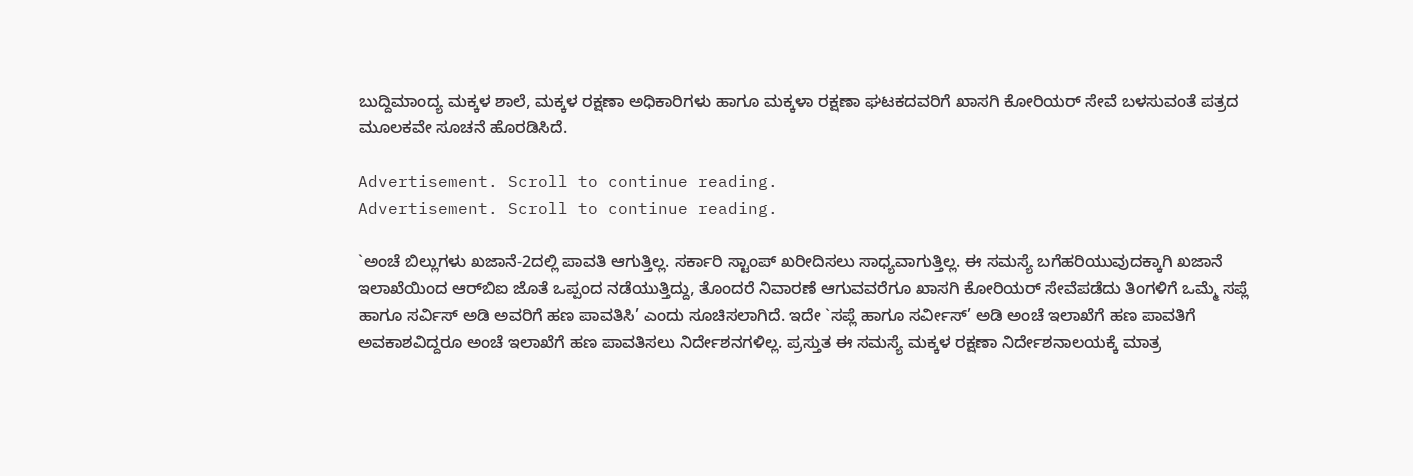ಬುದ್ದಿಮಾಂದ್ಯ ಮಕ್ಕಳ ಶಾಲೆ, ಮಕ್ಕಳ ರಕ್ಷಣಾ ಅಧಿಕಾರಿಗಳು ಹಾಗೂ ಮಕ್ಕಳಾ ರಕ್ಷಣಾ ಘಟಕದವರಿಗೆ ಖಾಸಗಿ ಕೋರಿಯರ್ ಸೇವೆ ಬಳಸುವಂತೆ ಪತ್ರದ ಮೂಲಕವೇ ಸೂಚನೆ ಹೊರಡಿಸಿದೆ.

Advertisement. Scroll to continue reading.
Advertisement. Scroll to continue reading.

`ಅಂಚೆ ಬಿಲ್ಲುಗಳು ಖಜಾನೆ-2ದಲ್ಲಿ ಪಾವತಿ ಆಗುತ್ತಿಲ್ಲ. ಸರ್ಕಾರಿ ಸ್ಟಾಂಪ್ ಖರೀದಿಸಲು ಸಾಧ್ಯವಾಗುತ್ತಿಲ್ಲ. ಈ ಸಮಸ್ಯೆ ಬಗೆಹರಿಯುವುದಕ್ಕಾಗಿ ಖಜಾನೆ ಇಲಾಖೆಯಿಂದ ಆರ್‌ಬಿಐ ಜೊತೆ ಒಪ್ಪಂದ ನಡೆಯುತ್ತಿದ್ದು, ತೊಂದರೆ ನಿವಾರಣೆ ಆಗುವವರೆಗೂ ಖಾಸಗಿ ಕೋರಿಯರ್ ಸೇವೆಪಡೆದು ತಿಂಗಳಿಗೆ ಒಮ್ಮೆ ಸಪ್ಲೆ ಹಾಗೂ ಸರ್ವಿಸ್ ಅಡಿ ಅವರಿಗೆ ಹಣ ಪಾವತಿಸಿ’ ಎಂದು ಸೂಚಿಸಲಾಗಿದೆ. ಇದೇ `ಸಪ್ಲೆ ಹಾಗೂ ಸರ್ವೀಸ್’ ಅಡಿ ಅಂಚೆ ಇಲಾಖೆಗೆ ಹಣ ಪಾವತಿಗೆ ಅವಕಾಶವಿದ್ದರೂ ಅಂಚೆ ಇಲಾಖೆಗೆ ಹಣ ಪಾವತಿಸಲು ನಿರ್ದೇಶನಗಳಿಲ್ಲ. ಪ್ರಸ್ತುತ ಈ ಸಮಸ್ಯೆ ಮಕ್ಕಳ ರಕ್ಷಣಾ ನಿರ್ದೇಶನಾಲಯಕ್ಕೆ ಮಾತ್ರ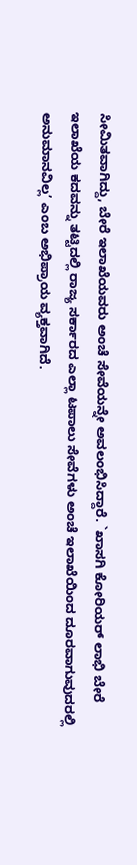ಸೀಮಿತವಾಗಿದ್ದು, ಬೇರೆ ಇಲಾಖೆಯವರು ಅಂಚೆ ಸೇವೆಯನ್ನೇ ಅವಲಂಭಿಸಿದ್ದಾರೆ. `ಖಾಸಗಿ ಕೋರಿಯರ್ ಲಾಭಿ ಬೇರೆ ಇಲಾಖೆಯ ಕದವನ್ನು ತಟ್ಟಿದಲ್ಲಿ ರಾಜ್ಯ ಸರ್ಕಾರದ ಎಲ್ಲಾ ಟಪಾಲು ಸೇವೆಗಳು ಅಂಚೆ ಇಲಾಖೆಯಿಂದ ದೂರವಾಗುವುದರಲ್ಲಿ ಅನುಮಾನವಿಲ್ಲ’ ಎಂಬ ಅಭಿಪ್ರಾಯ ವ್ಯಕ್ತವಾಗಿದೆ.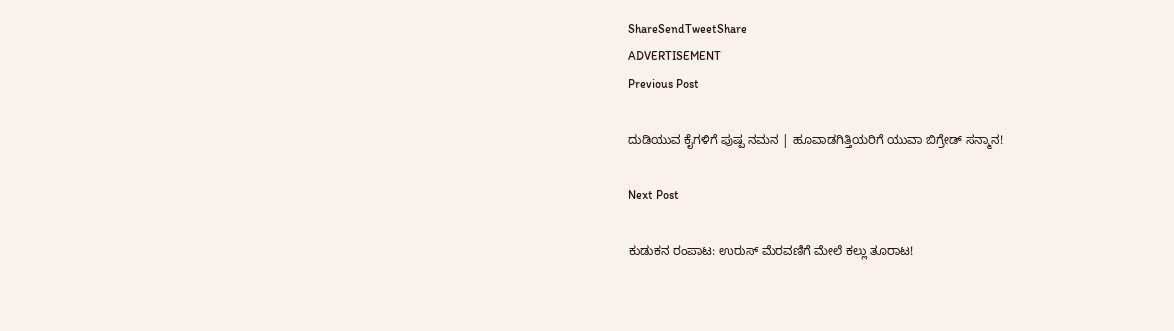ShareSendTweetShare
ADVERTISEMENT
Previous Post

ದುಡಿಯುವ ಕೈಗಳಿಗೆ ಪುಷ್ಪ ನಮನ | ಹೂವಾಡಗಿತ್ತಿಯರಿಗೆ ಯುವಾ ಬಿಗ್ರೇಡ್ ಸನ್ಮಾನ!

Next Post

ಕುಡುಕನ ರಂಪಾಟ: ಉರುಸ್ ಮೆರವಣಿಗೆ ಮೇಲೆ ಕಲ್ಲು ತೂರಾಟ!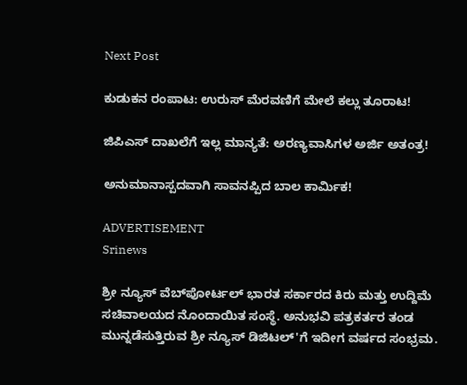Next Post

ಕುಡುಕನ ರಂಪಾಟ: ಉರುಸ್ ಮೆರವಣಿಗೆ ಮೇಲೆ ಕಲ್ಲು ತೂರಾಟ!

ಜಿಪಿಎಸ್ ದಾಖಲೆಗೆ ಇಲ್ಲ ಮಾನ್ಯತೆ: ಅರಣ್ಯವಾಸಿಗಳ ಅರ್ಜಿ ಅತಂತ್ರ!

ಅನುಮಾನಾಸ್ಪದವಾಗಿ ಸಾವನಪ್ಪಿದ ಬಾಲ ಕಾರ್ಮಿಕ!

ADVERTISEMENT
Srinews

ಶ್ರೀ ನ್ಯೂಸ್ ವೆಬ್‌ಪೋರ್ಟಲ್ ಭಾರತ ಸರ್ಕಾರದ ಕಿರು ಮತ್ತು ಉದ್ದಿಮೆ ಸಚಿವಾಲಯದ ನೊಂದಾಯಿತ ಸಂಸ್ಥೆ. ಅನುಭವಿ ಪತ್ರಕರ್ತರ ತಂಡ ಮುನ್ನಡೆಸುತ್ತಿರುವ ಶ್ರೀ ನ್ಯೂಸ್ ಡಿಜಿಟಲ್'ಗೆ ಇದೀಗ ವರ್ಷದ ಸಂಭ್ರಮ.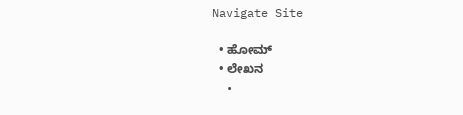Navigate Site

  • ಹೋಮ್
  • ಲೇಖನ
  •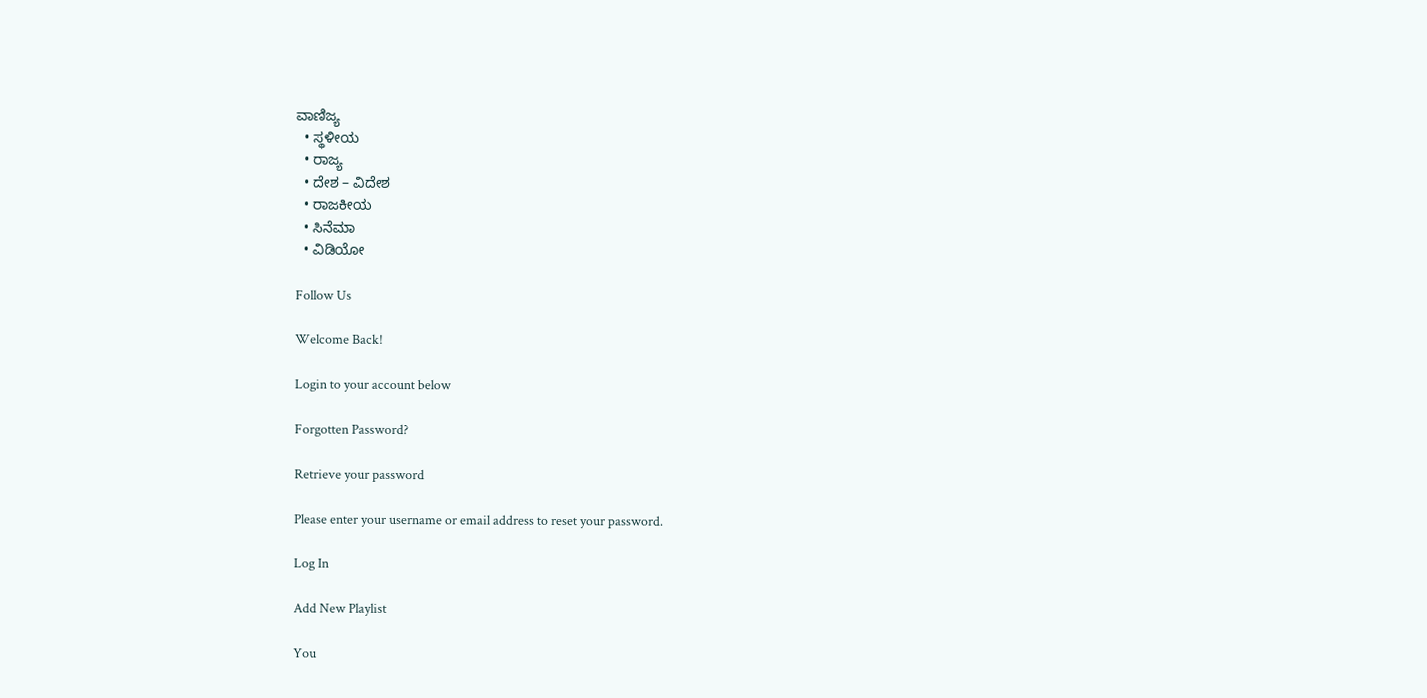ವಾಣಿಜ್ಯ
  • ಸ್ಥಳೀಯ
  • ರಾಜ್ಯ
  • ದೇಶ – ವಿದೇಶ
  • ರಾಜಕೀಯ
  • ಸಿನೆಮಾ
  • ವಿಡಿಯೋ

Follow Us

Welcome Back!

Login to your account below

Forgotten Password?

Retrieve your password

Please enter your username or email address to reset your password.

Log In

Add New Playlist

You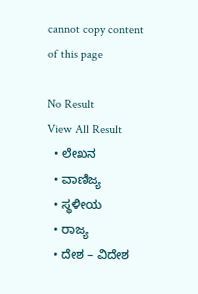cannot copy content of this page

No Result
View All Result
  • ಲೇಖನ
  • ವಾಣಿಜ್ಯ
  • ಸ್ಥಳೀಯ
  • ರಾಜ್ಯ
  • ದೇಶ – ವಿದೇಶ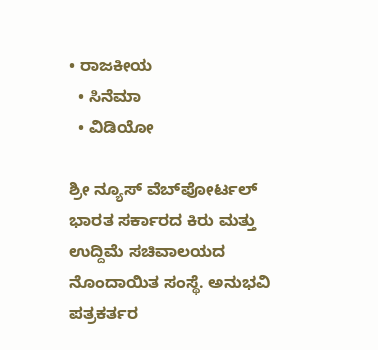• ರಾಜಕೀಯ
  • ಸಿನೆಮಾ
  • ವಿಡಿಯೋ

ಶ್ರೀ ನ್ಯೂಸ್ ವೆಬ್‌ಪೋರ್ಟಲ್ ಭಾರತ ಸರ್ಕಾರದ ಕಿರು ಮತ್ತು ಉದ್ದಿಮೆ ಸಚಿವಾಲಯದ ನೊಂದಾಯಿತ ಸಂಸ್ಥೆ. ಅನುಭವಿ ಪತ್ರಕರ್ತರ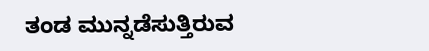ತಂಡ ಮುನ್ನಡೆಸುತ್ತಿರುವ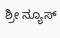ಶ್ರೀ ನ್ಯೂಸ್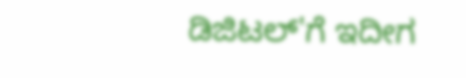ಡಿಜಿಟಲ್'ಗೆ ಇದೀಗ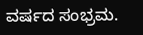ವರ್ಷದ ಸಂಭ್ರಮ.